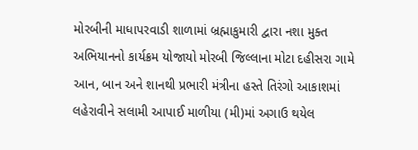મોરબીની માધાપરવાડી શાળામાં બ્રહ્માકુમારી દ્વારા નશા મુક્ત અભિયાનનો કાર્યક્રમ યોજાયો મોરબી જિલ્લાના મોટા દહીસરા ગામે આન, બાન અને શાનથી પ્રભારી મંત્રીના હસ્તે તિરંગો આકાશમાં લહેરાવીને સલામી આપાઈ માળીયા (મી)માં અગાઉ થયેલ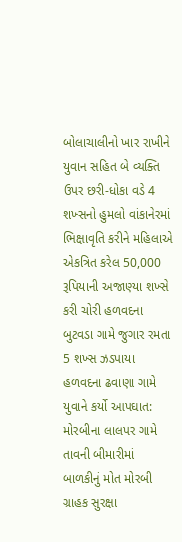બોલાચાલીનો ખાર રાખીને યુવાન સહિત બે વ્યક્તિ ઉપર છરી-ધોકા વડે 4 શખ્સનો હુમલો વાંકાનેરમાં ભિક્ષાવૃતિ કરીને મહિલાએ એકત્રિત કરેલ 50,000 રૂપિયાની અજાણ્યા શખ્સે કરી ચોરી હળવદના બુટવડા ગામે જુગાર રમતા 5 શખ્સ ઝડપાયા હળવદના ઢવાણા ગામે યુવાને કર્યો આપઘાત: મોરબીના લાલપર ગામે તાવની બીમારીમાં બાળકીનું મોત મોરબી ગ્રાહક સુરક્ષા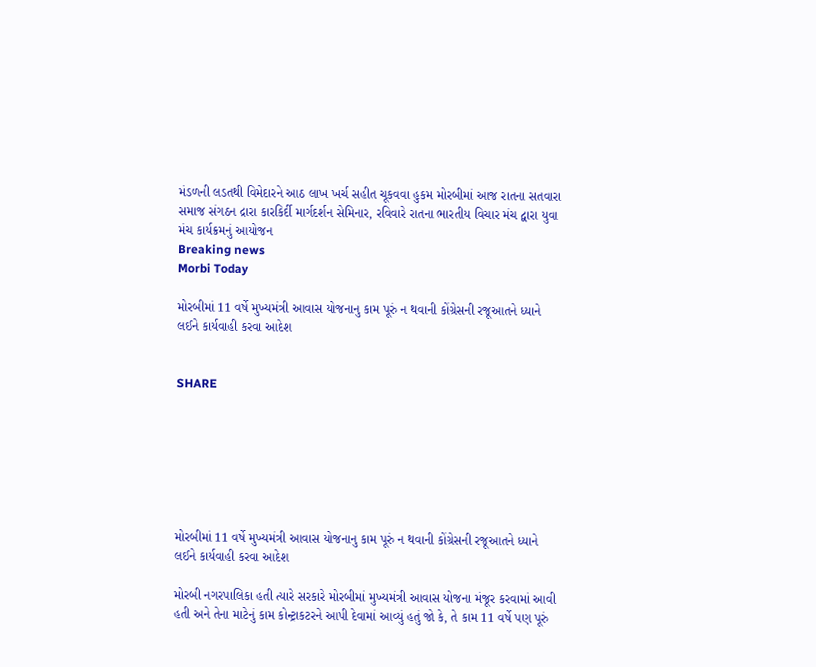મંડળની લડતથી વિમેદારને આઠ લાખ ખર્ચ સહીત ચૂકવવા હુકમ મોરબીમાં આજ રાતના સતવારા સમાજ સંગઠન દ્રારા કારકિર્દી માર્ગદર્શન સેમિનાર, રવિવારે રાતના ભારતીય વિચાર મંચ દ્વારા યુવા મંચ કાર્યક્રમનું આયોજન
Breaking news
Morbi Today

મોરબીમાં 11 વર્ષે મુખ્યમંત્રી આવાસ યોજનાનુ કામ પૂરું ન થવાની કોંગ્રેસની રજૂઆતને ધ્યાને લઈને કાર્યવાહી કરવા આદેશ


SHARE







મોરબીમાં 11 વર્ષે મુખ્યમંત્રી આવાસ યોજનાનુ કામ પૂરું ન થવાની કોંગ્રેસની રજૂઆતને ધ્યાને લઈને કાર્યવાહી કરવા આદેશ

મોરબી નગરપાલિકા હતી ત્યારે સરકારે મોરબીમાં મુખ્યમંત્રી આવાસ યોજના મંજૂર કરવામાં આવી હતી અને તેના માટેનું કામ કોન્ટ્રાકટરને આપી દેવામાં આવ્યું હતું જો કે, તે કામ 11 વર્ષે પણ પૂરું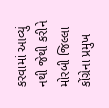કરવામાં આવ્યું નથી જેથી કરીને મોરબી જિલ્લા કોંગ્રેના પ્રમુખ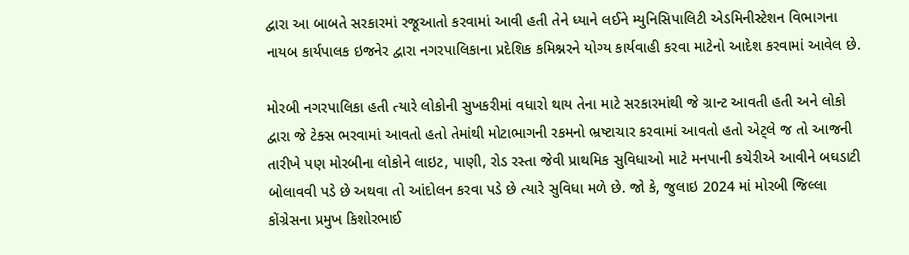દ્વારા આ બાબતે સરકારમાં રજૂઆતો કરવામાં આવી હતી તેને ધ્યાને લઈને મ્યુનિસિપાલિટી એડમિનીસ્ટેશન વિભાગના નાયબ કાર્યપાલક ઇજનેર દ્વારા નગરપાલિકાના પ્રદેશિક કમિશ્નરને યોગ્ય કાર્યવાહી કરવા માટેનો આદેશ કરવામાં આવેલ છે.

મોરબી નગરપાલિકા હતી ત્યારે લોકોની સુખકરીમાં વધારો થાય તેના માટે સરકારમાંથી જે ગ્રાન્ટ આવતી હતી અને લોકો દ્વારા જે ટેક્સ ભરવામાં આવતો હતો તેમાંથી મોટાભાગની રકમનો ભ્રષ્ટાચાર કરવામાં આવતો હતો એટ્લે જ તો આજની તારીખે પણ મોરબીના લોકોને લાઇટ, પાણી, રોડ રસ્તા જેવી પ્રાથમિક સુવિધાઓ માટે મનપાની કચેરીએ આવીને બઘડાટી બોલાવવી પડે છે અથવા તો આંદોલન કરવા પડે છે ત્યારે સુવિધા મળે છે. જો કે, જુલાઇ 2024 માં મોરબી જિલ્લા કોંગ્રેસના પ્રમુખ કિશોરભાઈ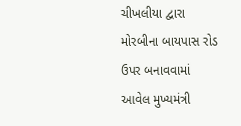ચીખલીયા દ્વારા મોરબીના બાયપાસ રોડ ઉપર બનાવવામાં આવેલ મુખ્યમંત્રી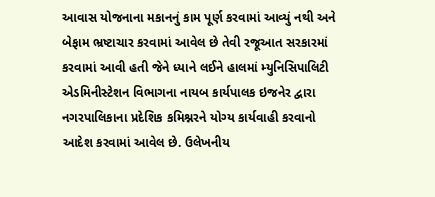આવાસ યોજનાના મકાનનું કામ પૂર્ણ કરવામાં આવ્યું નથી અને બેફામ ભ્રષ્ટાચાર કરવામાં આવેલ છે તેવી રજૂઆત સરકારમાં કરવામાં આવી હતી જેને ધ્યાને લઈને હાલમાં મ્યુનિસિપાલિટી એડમિનીસ્ટેશન વિભાગના નાયબ કાર્યપાલક ઇજનેર દ્વારા નગરપાલિકાના પ્રદેશિક કમિશ્નરને યોગ્ય કાર્યવાહી કરવાનો આદેશ કરવામાં આવેલ છે. ઉલેખનીય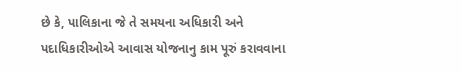છે કે, પાલિકાના જે તે સમયના અધિકારી અને પદાધિકારીઓએ આવાસ યોજનાનુ કામ પૂરું કરાવવાના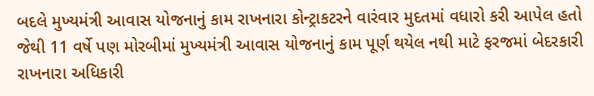બદલે મુખ્યમંત્રી આવાસ યોજનાનું કામ રાખનારા કોન્ટ્રાકટરને વારંવાર મુદતમાં વધારો કરી આપેલ હતો જેથી 11 વર્ષે પણ મોરબીમાં મુખ્યમંત્રી આવાસ યોજનાનું કામ પૂર્ણ થયેલ નથી માટે ફરજમાં બેદરકારી રાખનારા અધિકારી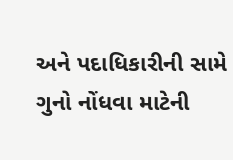અને પદાધિકારીની સામે ગુનો નોંધવા માટેની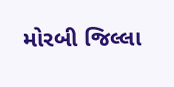મોરબી જિલ્લા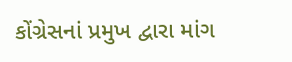કોંગ્રેસનાં પ્રમુખ દ્વારા માંગ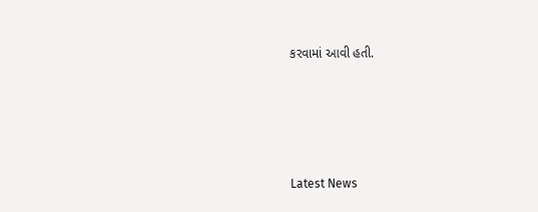કરવામાં આવી હતી.






Latest News